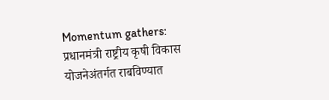Momentum gathers: प्रधानमंत्री राष्ट्रीय कृषी विकास योजनेअंतर्गत राबविण्यात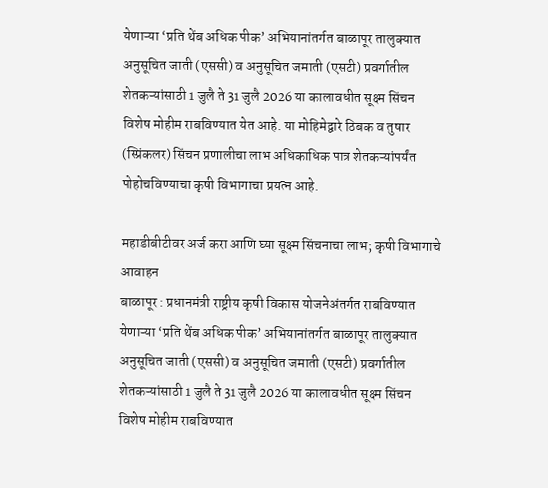येणाऱ्या ‘प्रति थेंब अधिक पीक’ अभियानांतर्गत बाळापूर तालुक्यात अनुसूचित जाती (एससी) व अनुसूचित जमाती (एसटी) प्रवर्गातील शेतकऱ्यांसाठी 1 जुलै ते 31 जुलै 2026 या कालावधीत सूक्ष्म सिंचन विशेष मोहीम राबविण्यात येत आहे. या मोहिमेद्वारे ठिबक व तुषार (स्प्रिंकलर) सिंचन प्रणालीचा लाभ अधिकाधिक पात्र शेतकऱ्यांपर्यंत पोहोचविण्याचा कृषी विभागाचा प्रयत्न आहे.

महाडीबीटीवर अर्ज करा आणि घ्या सूक्ष्म सिंचनाचा लाभ; कृषी विभागाचे आवाहन
बाळापूर : प्रधानमंत्री राष्ट्रीय कृषी विकास योजनेअंतर्गत राबविण्यात येणाऱ्या ‘प्रति थेंब अधिक पीक’ अभियानांतर्गत बाळापूर तालुक्यात अनुसूचित जाती (एससी) व अनुसूचित जमाती (एसटी) प्रवर्गातील शेतकऱ्यांसाठी 1 जुलै ते 31 जुलै 2026 या कालावधीत सूक्ष्म सिंचन विशेष मोहीम राबविण्यात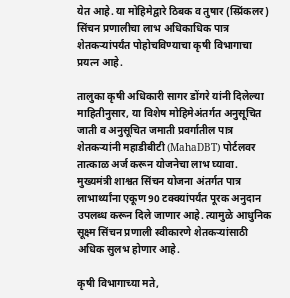येत आहे. या मोहिमेद्वारे ठिबक व तुषार (स्प्रिंकलर) सिंचन प्रणालीचा लाभ अधिकाधिक पात्र शेतकऱ्यांपर्यंत पोहोचविण्याचा कृषी विभागाचा प्रयत्न आहे.

तालुका कृषी अधिकारी सागर डोंगरे यांनी दिलेल्या माहितीनुसार, या विशेष मोहिमेअंतर्गत अनुसूचित जाती व अनुसूचित जमाती प्रवर्गातील पात्र शेतकऱ्यांनी महाडीबीटी (MahaDBT) पोर्टलवर तात्काळ अर्ज करून योजनेचा लाभ घ्यावा. मुख्यमंत्री शाश्वत सिंचन योजना अंतर्गत पात्र लाभार्थ्यांना एकूण 90 टक्क्यांपर्यंत पूरक अनुदान उपलब्ध करून दिले जाणार आहे. त्यामुळे आधुनिक सूक्ष्म सिंचन प्रणाली स्वीकारणे शेतकऱ्यांसाठी अधिक सुलभ होणार आहे.

कृषी विभागाच्या मते,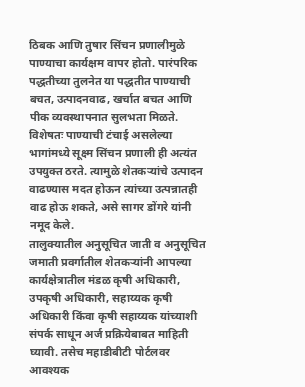ठिबक आणि तुषार सिंचन प्रणालीमुळे पाण्याचा कार्यक्षम वापर होतो. पारंपरिक पद्धतीच्या तुलनेत या पद्धतीत पाण्याची बचत, उत्पादनवाढ, खर्चात बचत आणि पीक व्यवस्थापनात सुलभता मिळते. विशेषतः पाण्याची टंचाई असलेल्या भागांमध्ये सूक्ष्म सिंचन प्रणाली ही अत्यंत उपयुक्त ठरते. त्यामुळे शेतकऱ्यांचे उत्पादन वाढण्यास मदत होऊन त्यांच्या उत्पन्नातही वाढ होऊ शकते, असे सागर डोंगरे यांनी नमूद केले.
तालुक्यातील अनुसूचित जाती व अनुसूचित जमाती प्रवर्गातील शेतकऱ्यांनी आपल्या कार्यक्षेत्रातील मंडळ कृषी अधिकारी, उपकृषी अधिकारी, सहाय्यक कृषी अधिकारी किंवा कृषी सहाय्यक यांच्याशी संपर्क साधून अर्ज प्रक्रियेबाबत माहिती घ्यावी. तसेच महाडीबीटी पोर्टलवर आवश्यक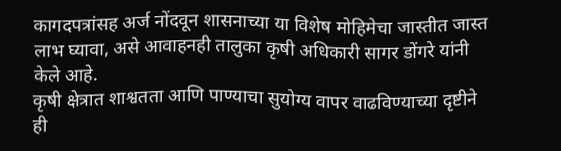कागदपत्रांसह अर्ज नोंदवून शासनाच्या या विशेष मोहिमेचा जास्तीत जास्त लाभ घ्यावा, असे आवाहनही तालुका कृषी अधिकारी सागर डोंगरे यांनी केले आहे.
कृषी क्षेत्रात शाश्वतता आणि पाण्याचा सुयोग्य वापर वाढविण्याच्या दृष्टीने ही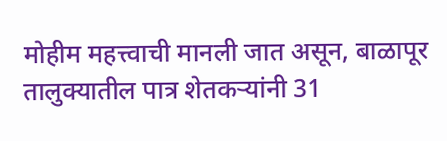मोहीम महत्त्वाची मानली जात असून, बाळापूर तालुक्यातील पात्र शेतकऱ्यांनी 31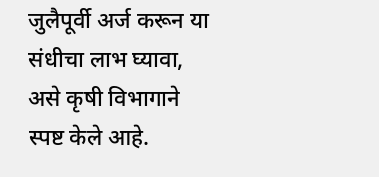जुलैपूर्वी अर्ज करून या संधीचा लाभ घ्यावा, असे कृषी विभागाने स्पष्ट केले आहे.